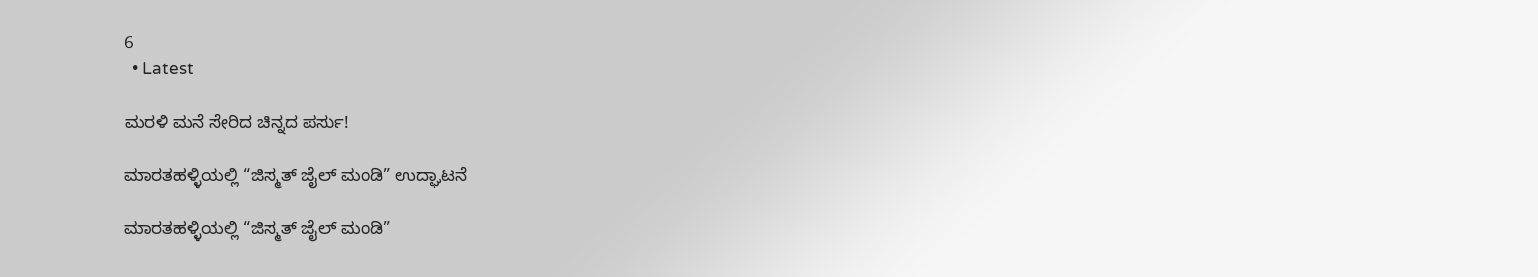6
  • Latest

ಮರಳಿ ಮನೆ ಸೇರಿದ ಚಿನ್ನದ ಪರ್ಸು!

ಮಾರತಹಳ್ಳಿಯಲ್ಲಿ “ಜಿಸ್ಮತ್ ಜೈಲ್ ಮಂಡಿ” ಉದ್ಘಾಟನೆ

ಮಾರತಹಳ್ಳಿಯಲ್ಲಿ “ಜಿಸ್ಮತ್ ಜೈಲ್ ಮಂಡಿ”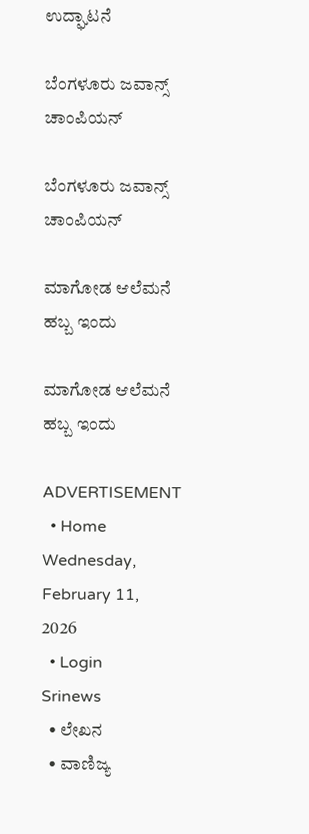ಉದ್ಘಾಟನೆ

ಬೆಂಗಳೂರು ಜವಾನ್ಸ್ ಚಾಂಪಿಯನ್

ಬೆಂಗಳೂರು ಜವಾನ್ಸ್ ಚಾಂಪಿಯನ್

ಮಾಗೋಡ ಆಲೆಮನೆ ಹಬ್ಬ ಇಂದು

ಮಾಗೋಡ ಆಲೆಮನೆ ಹಬ್ಬ ಇಂದು

ADVERTISEMENT
  • Home
Wednesday, February 11, 2026
  • Login
Srinews
  • ಲೇಖನ
  • ವಾಣಿಜ್ಯ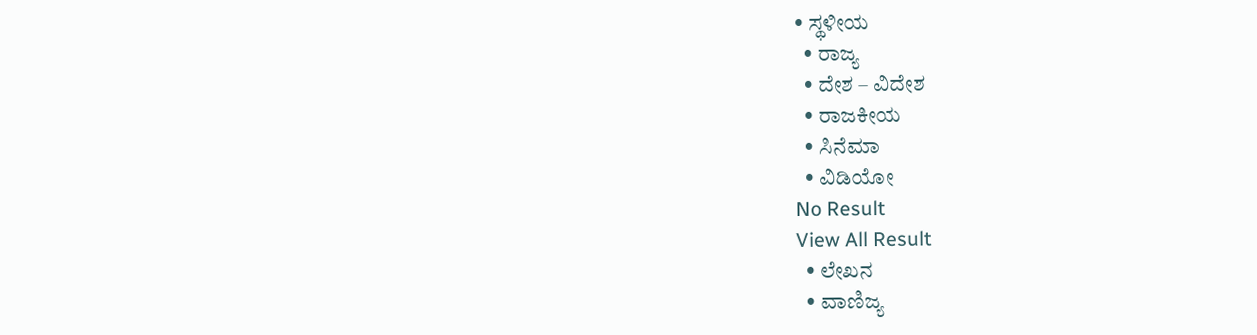• ಸ್ಥಳೀಯ
  • ರಾಜ್ಯ
  • ದೇಶ – ವಿದೇಶ
  • ರಾಜಕೀಯ
  • ಸಿನೆಮಾ
  • ವಿಡಿಯೋ
No Result
View All Result
  • ಲೇಖನ
  • ವಾಣಿಜ್ಯ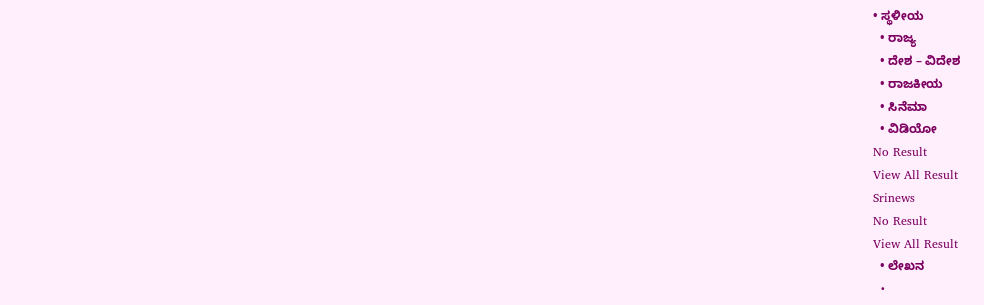• ಸ್ಥಳೀಯ
  • ರಾಜ್ಯ
  • ದೇಶ – ವಿದೇಶ
  • ರಾಜಕೀಯ
  • ಸಿನೆಮಾ
  • ವಿಡಿಯೋ
No Result
View All Result
Srinews
No Result
View All Result
  • ಲೇಖನ
  •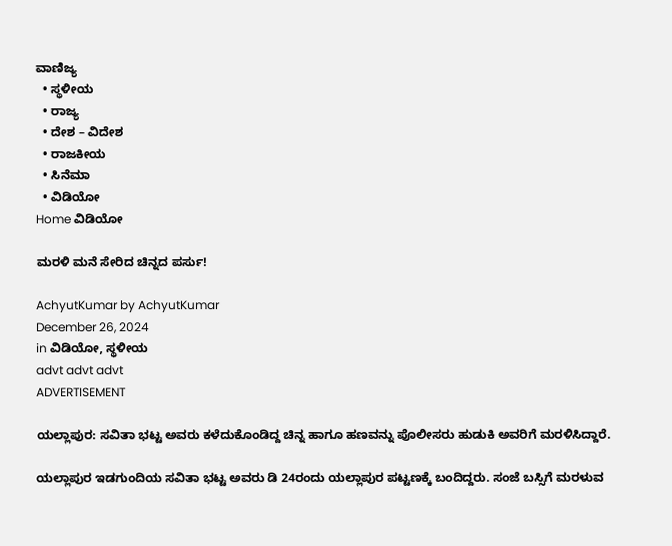ವಾಣಿಜ್ಯ
  • ಸ್ಥಳೀಯ
  • ರಾಜ್ಯ
  • ದೇಶ – ವಿದೇಶ
  • ರಾಜಕೀಯ
  • ಸಿನೆಮಾ
  • ವಿಡಿಯೋ
Home ವಿಡಿಯೋ

ಮರಳಿ ಮನೆ ಸೇರಿದ ಚಿನ್ನದ ಪರ್ಸು!

AchyutKumar by AchyutKumar
December 26, 2024
in ವಿಡಿಯೋ, ಸ್ಥಳೀಯ
advt advt advt
ADVERTISEMENT

ಯಲ್ಲಾಪುರ: ಸವಿತಾ ಭಟ್ಟ ಅವರು ಕಳೆದುಕೊಂಡಿದ್ದ ಚಿನ್ನ ಹಾಗೂ ಹಣವನ್ನು ಪೊಲೀಸರು ಹುಡುಕಿ ಅವರಿಗೆ ಮರಳಿಸಿದ್ದಾರೆ.

ಯಲ್ಲಾಪುರ ಇಡಗುಂದಿಯ ಸವಿತಾ ಭಟ್ಟ ಅವರು ಡಿ 24ರಂದು ಯಲ್ಲಾಪುರ ಪಟ್ಟಣಕ್ಕೆ ಬಂದಿದ್ದರು. ಸಂಜೆ ಬಸ್ಸಿಗೆ ಮರಳುವ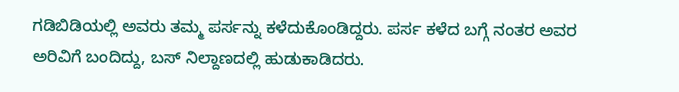ಗಡಿಬಿಡಿಯಲ್ಲಿ ಅವರು ತಮ್ಮ ಪರ್ಸನ್ನು ಕಳೆದುಕೊಂಡಿದ್ದರು. ಪರ್ಸ ಕಳೆದ ಬಗ್ಗೆ ನಂತರ ಅವರ ಅರಿವಿಗೆ ಬಂದಿದ್ದು, ಬಸ್ ನಿಲ್ದಾಣದಲ್ಲಿ ಹುಡುಕಾಡಿದರು.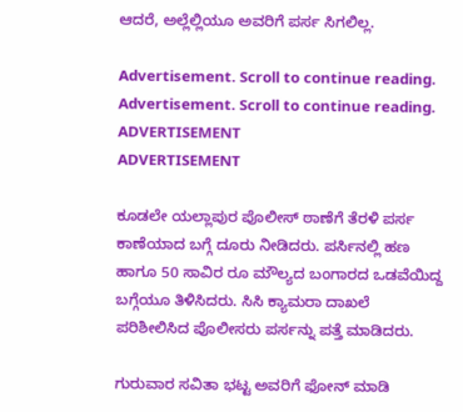ಆದರೆ, ಅಲ್ಲೆಲ್ಲಿಯೂ ಅವರಿಗೆ ಪರ್ಸ ಸಿಗಲಿಲ್ಲ.

Advertisement. Scroll to continue reading.
Advertisement. Scroll to continue reading.
ADVERTISEMENT
ADVERTISEMENT

ಕೂಡಲೇ ಯಲ್ಲಾಪುರ ಪೊಲೀಸ್ ಠಾಣೆಗೆ ತೆರಳಿ ಪರ್ಸ ಕಾಣೆಯಾದ ಬಗ್ಗೆ ದೂರು ನೀಡಿದರು. ಪರ್ಸಿನಲ್ಲಿ ಹಣ ಹಾಗೂ 50 ಸಾವಿರ ರೂ ಮೌಲ್ಯದ ಬಂಗಾರದ ಒಡವೆಯಿದ್ದ ಬಗ್ಗೆಯೂ ತಿಳಿಸಿದರು. ಸಿಸಿ ಕ್ಯಾಮರಾ ದಾಖಲೆ ಪರಿಶೀಲಿಸಿದ ಪೊಲೀಸರು ಪರ್ಸನ್ನು ಪತ್ತೆ ಮಾಡಿದರು.

ಗುರುವಾರ ಸವಿತಾ ಭಟ್ಟ ಅವರಿಗೆ ಫೋನ್ ಮಾಡಿ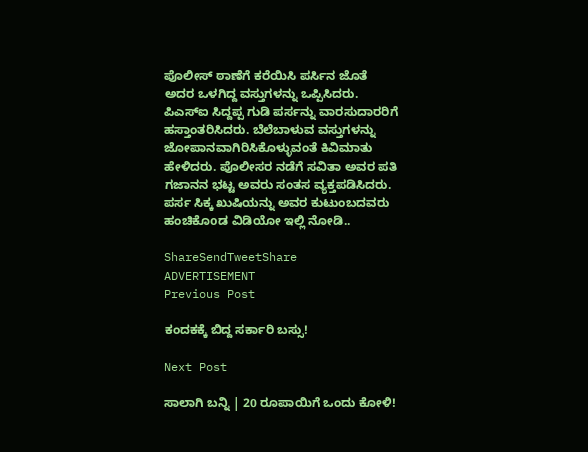ಪೊಲೀಸ್ ಠಾಣೆಗೆ ಕರೆಯಿಸಿ ಪರ್ಸಿನ ಜೊತೆ ಅದರ ಒಳಗಿದ್ದ ವಸ್ತುಗಳನ್ನು ಒಪ್ಪಿಸಿದರು. ಪಿಎಸ್‌ಐ ಸಿದ್ದಪ್ಪ ಗುಡಿ ಪರ್ಸನ್ನು ವಾರಸುದಾರರಿಗೆ ಹಸ್ತಾಂತರಿಸಿದರು. ಬೆಲೆಬಾಳುವ ವಸ್ತುಗಳನ್ನು ಜೋಪಾನವಾಗಿರಿಸಿಕೊಳ್ಳುವಂತೆ ಕಿವಿಮಾತು ಹೇಳಿದರು. ಪೊಲೀಸರ ನಡೆಗೆ ಸವಿತಾ ಅವರ ಪತಿ ಗಜಾನನ ಭಟ್ಟ ಅವರು ಸಂತಸ ವ್ಯಕ್ತಪಡಿಸಿದರು.
ಪರ್ಸ ಸಿಕ್ಕ ಖುಷಿಯನ್ನು ಅವರ ಕುಟುಂಬದವರು ಹಂಚಿಕೊoಡ ವಿಡಿಯೋ ಇಲ್ಲಿ ನೋಡಿ..

ShareSendTweetShare
ADVERTISEMENT
Previous Post

ಕಂದಕಕ್ಕೆ ಬಿದ್ದ ಸರ್ಕಾರಿ ಬಸ್ಸು!

Next Post

ಸಾಲಾಗಿ ಬನ್ನಿ | 20 ರೂಪಾಯಿಗೆ ಒಂದು ಕೋಳಿ!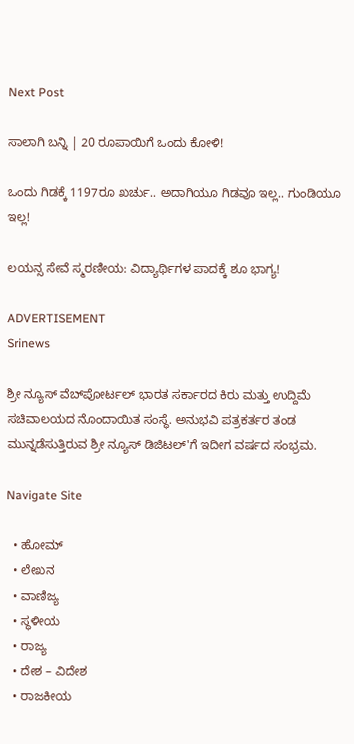Next Post

ಸಾಲಾಗಿ ಬನ್ನಿ | 20 ರೂಪಾಯಿಗೆ ಒಂದು ಕೋಳಿ!

ಒಂದು ಗಿಡಕ್ಕೆ 1197ರೂ ಖರ್ಚು.. ಅದಾಗಿಯೂ ಗಿಡವೂ ಇಲ್ಲ.. ಗುಂಡಿಯೂ ಇಲ್ಲ!

ಲಯನ್ಸ ಸೇವೆ ಸ್ಮರಣೀಯ: ವಿದ್ಯಾರ್ಥಿಗಳ ಪಾದಕ್ಕೆ ಶೂ ಭಾಗ್ಯ!

ADVERTISEMENT
Srinews

ಶ್ರೀ ನ್ಯೂಸ್ ವೆಬ್‌ಪೋರ್ಟಲ್ ಭಾರತ ಸರ್ಕಾರದ ಕಿರು ಮತ್ತು ಉದ್ದಿಮೆ ಸಚಿವಾಲಯದ ನೊಂದಾಯಿತ ಸಂಸ್ಥೆ. ಅನುಭವಿ ಪತ್ರಕರ್ತರ ತಂಡ ಮುನ್ನಡೆಸುತ್ತಿರುವ ಶ್ರೀ ನ್ಯೂಸ್ ಡಿಜಿಟಲ್'ಗೆ ಇದೀಗ ವರ್ಷದ ಸಂಭ್ರಮ.

Navigate Site

  • ಹೋಮ್
  • ಲೇಖನ
  • ವಾಣಿಜ್ಯ
  • ಸ್ಥಳೀಯ
  • ರಾಜ್ಯ
  • ದೇಶ – ವಿದೇಶ
  • ರಾಜಕೀಯ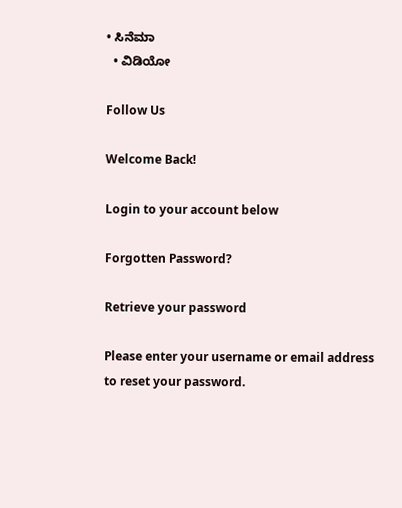• ಸಿನೆಮಾ
  • ವಿಡಿಯೋ

Follow Us

Welcome Back!

Login to your account below

Forgotten Password?

Retrieve your password

Please enter your username or email address to reset your password.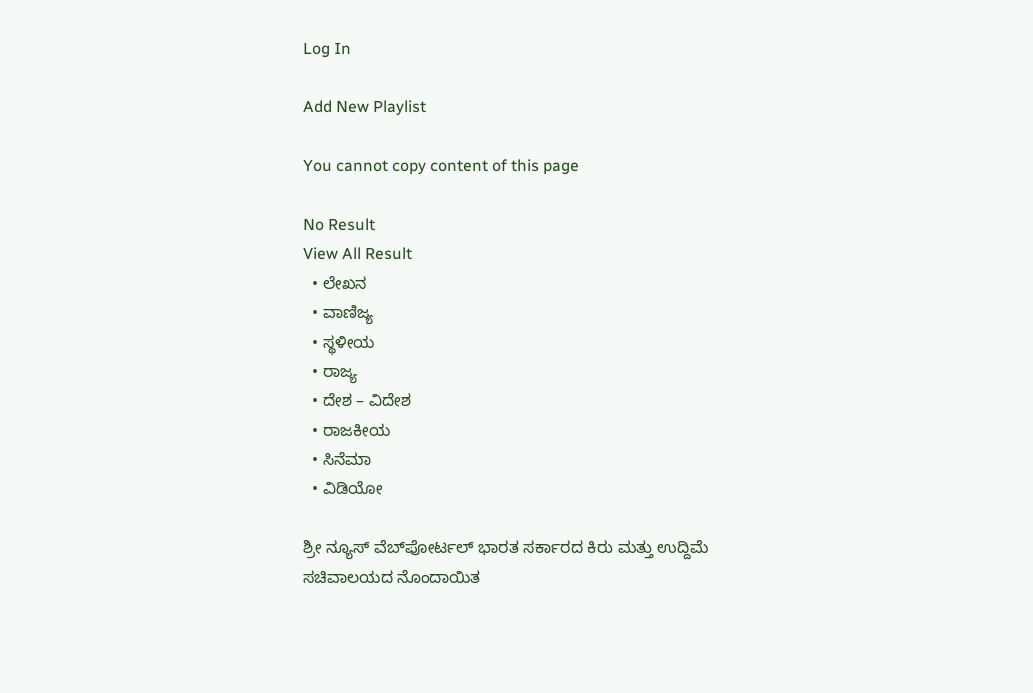Log In

Add New Playlist

You cannot copy content of this page

No Result
View All Result
  • ಲೇಖನ
  • ವಾಣಿಜ್ಯ
  • ಸ್ಥಳೀಯ
  • ರಾಜ್ಯ
  • ದೇಶ – ವಿದೇಶ
  • ರಾಜಕೀಯ
  • ಸಿನೆಮಾ
  • ವಿಡಿಯೋ

ಶ್ರೀ ನ್ಯೂಸ್ ವೆಬ್‌ಪೋರ್ಟಲ್ ಭಾರತ ಸರ್ಕಾರದ ಕಿರು ಮತ್ತು ಉದ್ದಿಮೆ ಸಚಿವಾಲಯದ ನೊಂದಾಯಿತ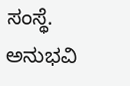ಸಂಸ್ಥೆ. ಅನುಭವಿ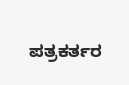ಪತ್ರಕರ್ತರ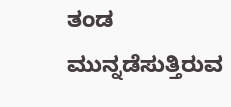ತಂಡ ಮುನ್ನಡೆಸುತ್ತಿರುವ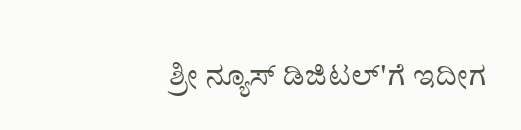ಶ್ರೀ ನ್ಯೂಸ್ ಡಿಜಿಟಲ್'ಗೆ ಇದೀಗ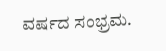ವರ್ಷದ ಸಂಭ್ರಮ.